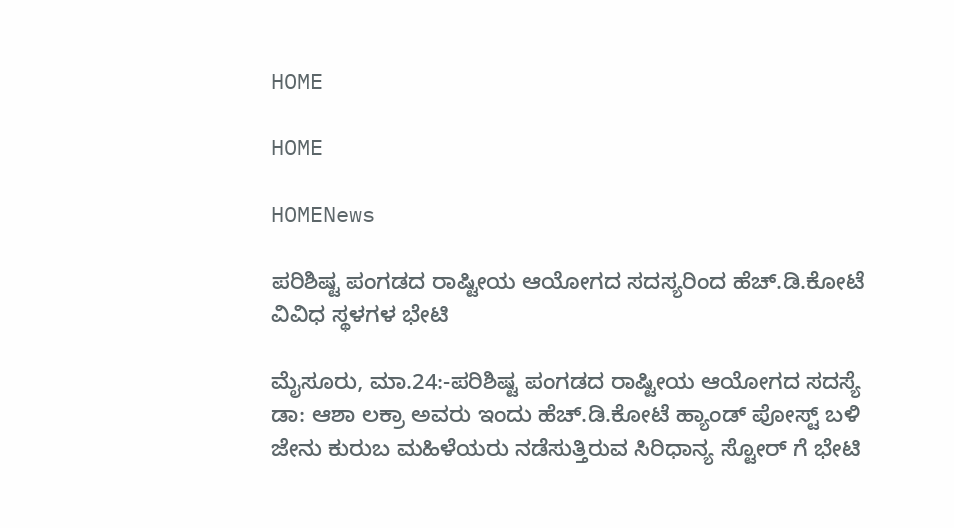HOME

HOME

HOMENews

ಪರಿಶಿಷ್ಟ ಪಂಗಡದ ರಾಷ್ಟೀಯ ಆಯೋಗದ ಸದಸ್ಯರಿಂದ ಹೆಚ್.ಡಿ.ಕೋಟೆ ವಿವಿಧ ಸ್ಥಳಗಳ ಭೇಟಿ

ಮೈಸೂರು, ಮಾ.24:-ಪರಿಶಿಷ್ಟ ಪಂಗಡದ ರಾಷ್ಟೀಯ ಆಯೋಗದ ಸದಸ್ಯೆ ಡಾ: ಆಶಾ ಲಕ್ರಾ ಅವರು ಇಂದು ಹೆಚ್.ಡಿ.ಕೋಟೆ ಹ್ಯಾಂಡ್ ಪೋಸ್ಟ್ ಬಳಿ ಜೇನು ಕುರುಬ ಮಹಿಳೆಯರು ನಡೆಸುತ್ತಿರುವ ಸಿರಿಧಾನ್ಯ ಸ್ಟೋರ್ ಗೆ ಭೇಟಿ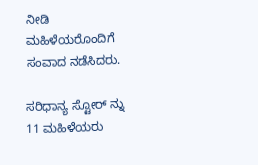ನೀಡಿ ಮಹಿಳೆಯರೊಂದಿಗೆ ಸಂವಾದ ನಡೆಸಿದರು.

ಸರಿಧಾನ್ಯ ಸ್ಟೋರ್ ನ್ನು 11 ಮಹಿಳೆಯರು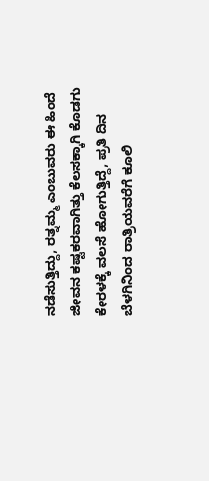ನಡೆಸುತ್ತಿದ್ದು, ರತ್ನಮ್ಮ ಎಂಬುವರು ಈ ಹಿಂದೆ ಜೀವನ ಕಷ್ಟಕರವಾಗಿತ್ತು‌ ಕೆಲಸಕ್ಕಾಗಿ ಕೊಡಗು ಕೇರಳಕ್ಕೆ ವಲಸೆ ಹೋಗುತ್ತಿದ್ದೆ, ಪ್ರತಿ ದಿನ ಬೆಳಗಿನಿಂದ ರಾತ್ರಿಯವರೆಗೆ ಕೂಲಿ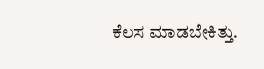ಕೆಲಸ ಮಾಡಬೇಕಿತ್ತು.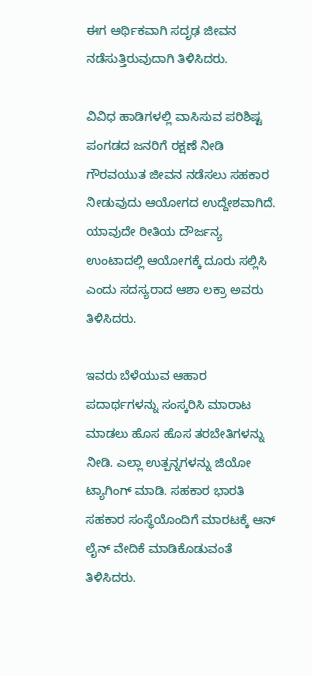ಈಗ ಆರ್ಥಿಕವಾಗಿ ಸದೃಢ ಜೀವನ ನಡೆಸುತ್ತಿರುವುದಾಗಿ ತಿಳಿಸಿದರು.

ವಿವಿಧ ಹಾಡಿಗಳಲ್ಲಿ ವಾಸಿಸುವ ಪರಿಶಿಷ್ಟ ಪಂಗಡದ ಜನರಿಗೆ ರಕ್ಷಣೆ ನೀಡಿ ಗೌರವಯುತ ಜೀವನ ನಡೆಸಲು ಸಹಕಾರ ನೀಡುವುದು ಆಯೋಗದ ಉದ್ದೇಶವಾಗಿದೆ. ಯಾವುದೇ ರೀತಿಯ ದೌರ್ಜನ್ಯ ಉಂಟಾದಲ್ಲಿ ಆಯೋಗಕ್ಕೆ ದೂರು ಸಲ್ಲಿಸಿ ಎಂದು ಸದಸ್ಯರಾದ ಆಶಾ ಲಕ್ರಾ ಅವರು ತಿಳಿಸಿದರು.

ಇವರು ಬೆಳೆಯುವ ಆಹಾರ ಪದಾರ್ಥಗಳನ್ನು ಸಂಸ್ಕರಿಸಿ ಮಾರಾಟ ಮಾಡಲು ಹೊಸ ಹೊಸ ತರಬೇತಿಗಳನ್ನು ನೀಡಿ. ಎಲ್ಲಾ ಉತ್ಪನ್ನಗಳನ್ನು ಜಿಯೋ ಟ್ಯಾಗಿಂಗ್ ಮಾಡಿ. ಸಹಕಾರ ಭಾರತಿ ಸಹಕಾರ ಸಂಸ್ಥೆಯೊಂದಿಗೆ ಮಾರಟಕ್ಕೆ ಆನ್ ಲೈನ್ ವೇದಿಕೆ ಮಾಡಿಕೊಡುವಂತೆ ತಿಳಿಸಿದರು.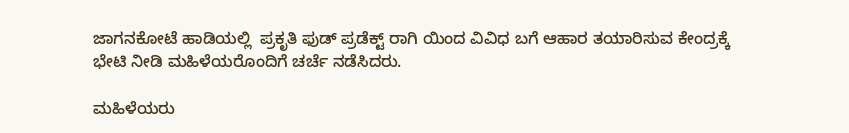ಜಾಗನಕೋಟೆ ಹಾಡಿಯಲ್ಲಿ  ಪ್ರಕೃತಿ ಫುಡ್ ಪ್ರಡೆಕ್ಟ್ ರಾಗಿ ಯಿಂದ ವಿವಿಧ ಬಗೆ ಆಹಾರ ತಯಾರಿಸುವ ಕೇಂದ್ರಕ್ಕೆ ಭೇಟಿ ನೀಡಿ ಮಹಿಳೆಯರೊಂದಿಗೆ ಚರ್ಚೆ ನಡೆಸಿದರು.

ಮಹಿಳೆಯರು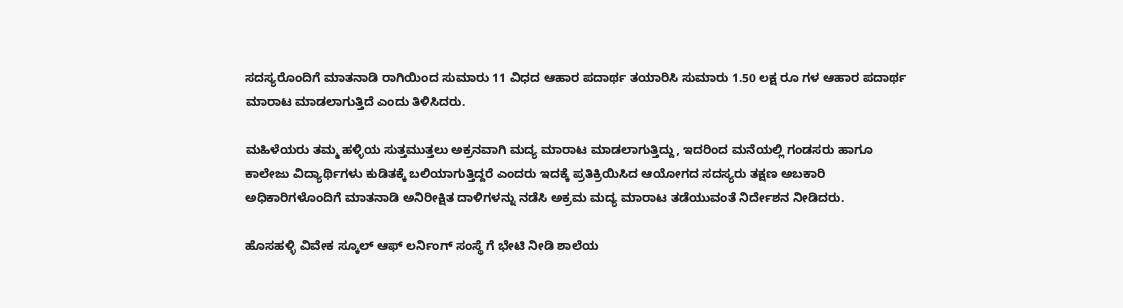ಸದಸ್ಯರೊಂದಿಗೆ ಮಾತನಾಡಿ ರಾಗಿಯಿಂದ ಸುಮಾರು 11 ವಿಧದ ಆಹಾರ ಪದಾರ್ಥ ತಯಾರಿಸಿ ಸುಮಾರು 1.50 ಲಕ್ಷ ರೂ ಗಳ ಆಹಾರ ಪದಾರ್ಥ ಮಾರಾಟ ಮಾಡಲಾಗುತ್ತಿದೆ ಎಂದು ತಿಳಿಸಿದರು.

ಮಹಿಳೆಯರು ತಮ್ಮ ಹಳ್ಳಿಯ ಸುತ್ತಮುತ್ತಲು ಅಕ್ರನವಾಗಿ ಮದ್ಯ ಮಾರಾಟ ಮಾಡಲಾಗುತ್ತಿದ್ದು, ಇದರಿಂದ ಮನೆಯಲ್ಲಿ ಗಂಡಸರು ಹಾಗೂ ಕಾಲೇಜು ವಿದ್ಯಾರ್ಥಿಗಳು ಕುಡಿತಕ್ಕೆ ಬಲಿಯಾಗುತ್ತಿದ್ದರೆ ಎಂದರು ಇದಕ್ಕೆ ಪ್ರತಿಕ್ರಿಯಿಸಿದ ಆಯೋಗದ ಸದಸ್ಯರು ತಕ್ಷಣ ಅಬಕಾರಿ ಅಧಿಕಾರಿಗಳೊಂದಿಗೆ ಮಾತನಾಡಿ ಅನಿರೀಕ್ಷಿತ ದಾಳಿಗಳನ್ನು ನಡೆಸಿ ಅಕ್ರಮ ಮದ್ಯ ಮಾರಾಟ ತಡೆಯುವಂತೆ ನಿರ್ದೇಶನ ನೀಡಿದರು.

ಹೊಸಹಳ್ಳಿ ವಿವೇಕ ಸ್ಕೂಲ್ ಆಫ್ ಲರ್ನಿಂಗ್ ಸಂಸ್ಥೆ ಗೆ ಭೇಟಿ ನೀಡಿ ಶಾಲೆಯ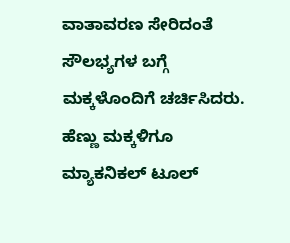ವಾತಾವರಣ ಸೇರಿದಂತೆ ಸೌಲಭ್ಯಗಳ ಬಗ್ಗೆ ಮಕ್ಕಳೊಂದಿಗೆ ಚರ್ಚಿಸಿದರು. ಹೆಣ್ಣು ಮಕ್ಕಳಿಗೂ ಮ್ಯಾಕನಿಕಲ್ ಟೂಲ್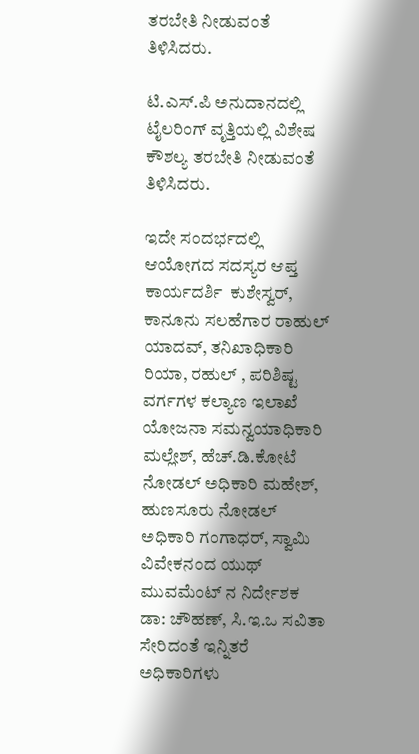ತರಬೇತಿ ನೀಡುವಂತೆ ತಿಳಿಸಿದರು.

ಟಿ.ಎಸ್.ಪಿ ಅನುದಾನದಲ್ಲಿ ಟೈಲರಿಂಗ್ ವೃತ್ತಿಯಲ್ಲಿ ವಿಶೇಷ ಕೌಶಲ್ಯ ತರಬೇತಿ ನೀಡುವಂತೆ ತಿಳಿಸಿದರು.

ಇದೇ ಸಂದರ್ಭದಲ್ಲಿ ಆಯೋಗದ ಸದಸ್ಯರ ಆಪ್ತ ಕಾರ್ಯದರ್ಶಿ  ಕುಶೇಸ್ವರ್, ಕಾನೂನು ಸಲಹೆಗಾರ ರಾಹುಲ್ ಯಾದವ್, ತನಿಖಾಧಿಕಾರಿ ರಿಯಾ, ರಹುಲ್ , ಪರಿಶಿಷ್ಟ ವರ್ಗಗಳ ಕಲ್ಯಾಣ ಇಲಾಖೆ ಯೋಜನಾ ಸಮನ್ವಯಾಧಿಕಾರಿ ಮಲ್ಲೇಶ್, ಹೆಚ್.ಡಿ.ಕೋಟೆ ನೋಡಲ್ ಅಧಿಕಾರಿ ಮಹೇಶ್, ಹುಣಸೂರು ನೋಡಲ್ ಅಧಿಕಾರಿ ಗಂಗಾಧರ್, ಸ್ವಾಮಿ ವಿವೇಕನಂದ ಯುಥ್ ಮುವಮೆಂಟ್ ನ ನಿರ್ದೇಶಕ ಡಾ: ಚೌಹಣ್, ಸಿ.ಇ.ಒ ಸವಿತಾ ಸೇರಿದಂತೆ ಇನ್ನಿತರೆ ಅಧಿಕಾರಿಗಳು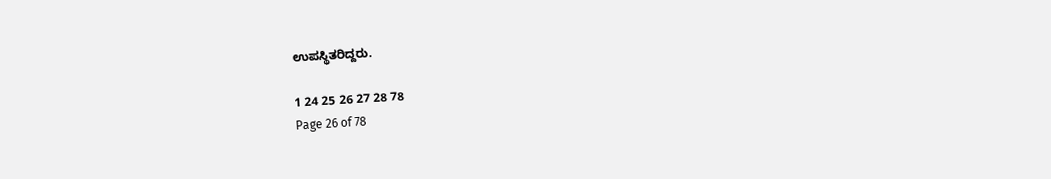ಉಪಸ್ಥಿತರಿದ್ದರು.

1 24 25 26 27 28 78
Page 26 of 78